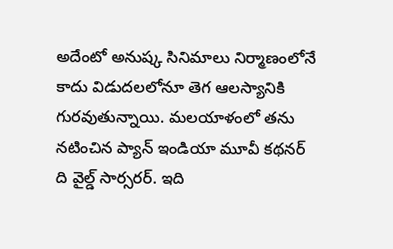అదేంటో అనుష్క సినిమాలు నిర్మాణంలోనే కాదు విడుదలలోనూ తెగ ఆలస్యానికి గురవుతున్నాయి. మలయాళంలో తను నటించిన ప్యాన్ ఇండియా మూవీ కథనర్ ది వైల్డ్ సార్సరర్. ఇది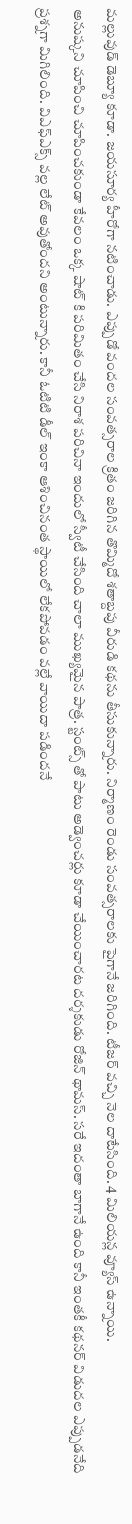మల్లువుడ్ డెబ్యూ కూడా. జయసూర్య హీరోగా నటించాడు. ఎప్పుడో వందల సంవత్సరాల క్రితం జరిగిన తొమ్మిదో శతాబ్దపు వీరుడి కథను తీసుకున్నారు. నిర్మాణం రెండు సంవత్సరాలకు పైగానే జరిగింది. టీజర్ వచ్చి నెల దాటేసింది. 4 మిలియన్ల వ్యూస్ ఉన్నాయి.
అనుష్కని చూపించి చూపించకుండా కేవలం ఒక్క షాట్ కి పరిమితం చేసి నిరాశ పరిచినా ఇందులో స్వీటీ చేసింది చాలా ముఖ్యమైన పాత్ర. స్టంట్స్ తో పాటు అడ్వెంచర్లు కూడా చేయించారట దర్శకుడు రోజిన్ థామస్. సరే ఇదంతా బాగానే ఉంది కానీ ఇంతకీ కథనర్ విడుదల ఎప్పుడనేది ప్రశ్నగా మిగిలింది. విఎఫ్ఎక్స్ వల్ల లేట్ అవుతోందని అంటున్నారు. కానీ ఓటిటి డీల్ ఇంకా ఆశించినంత స్థాయిలో లేకపోవడం వల్లే వాయిదా పడిందనే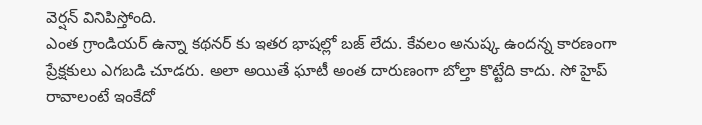వెర్షన్ వినిపిస్తోంది.
ఎంత గ్రాండియర్ ఉన్నా కథనర్ కు ఇతర భాషల్లో బజ్ లేదు. కేవలం అనుష్క ఉందన్న కారణంగా ప్రేక్షకులు ఎగబడి చూడరు. అలా అయితే ఘాటీ అంత దారుణంగా బోల్తా కొట్టేది కాదు. సో హైప్ రావాలంటే ఇంకేదో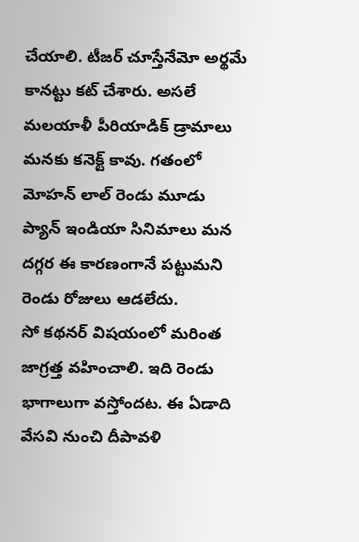చేయాలి. టీజర్ చూస్తేనేమో అర్థమే కానట్టు కట్ చేశారు. అసలే మలయాళీ పీరియాడిక్ డ్రామాలు మనకు కనెక్ట్ కావు. గతంలో మోహన్ లాల్ రెండు మూడు ప్యాన్ ఇండియా సినిమాలు మన దగ్గర ఈ కారణంగానే పట్టుమని రెండు రోజులు ఆడలేదు.
సో కథనర్ విషయంలో మరింత జాగ్రత్త వహించాలి. ఇది రెండు భాగాలుగా వస్తోందట. ఈ ఏడాది వేసవి నుంచి దీపావళి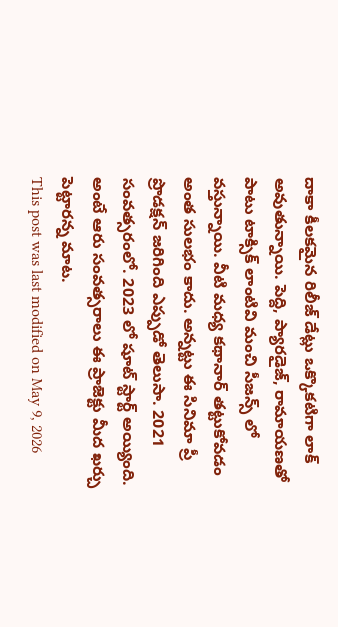దాకా కీలకమైన రిలీజ్ డేట్లు ఒక్కొకటిగా లాక్ అవుతున్నాయి. పెద్ది, ప్యారడైజ్, రామాయణతో పాటు టాక్సిక్ లాంటివి మంచి సీజన్స్ లో వస్తున్నాయి. వీటి మధ్య కథానార్ తట్టుకోవడం అంత సులభం కాదు. అన్నట్టు ఈ సినిమా ప్రీ ప్రొడక్షన్ జరిగింది ఎప్పుడో తెలుసా. 2021 సంవత్సరంలో. 2023 లో షూట్ స్టార్ట్ అయ్యింది. అంటే ఆరు సంవత్సరాలు ఈ ప్రాజెక్టు మీద ఖర్చు పెట్టారన్న మాట.
This post was last modified on May 9, 2026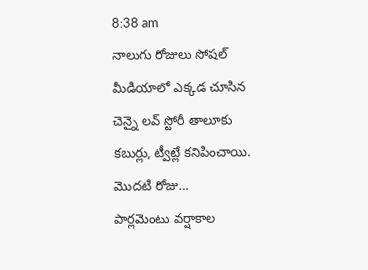8:38 am
నాలుగు రోజులు సోషల్ మీడియాలో ఎక్కడ చూసిన చెన్నై లవ్ స్టోరీ తాలూకు కబుర్లు, ట్వీట్లే కనిపించాయి. మొదటి రోజు…
పార్లమెంటు వర్షాకాల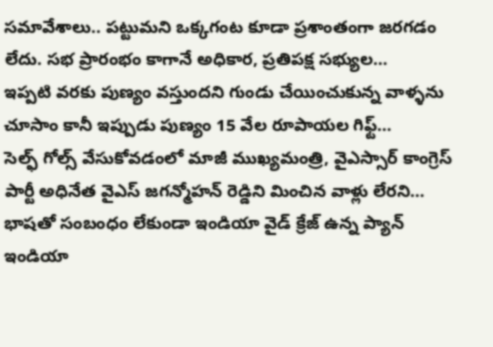సమావేశాలు.. పట్టుమని ఒక్కగంట కూడా ప్రశాంతంగా జరగడం లేదు. సభ ప్రారంభం కాగానే అధికార, ప్రతిపక్ష సభ్యుల…
ఇప్పటి వరకు పుణ్యం వస్తుందని గుండు చేయించుకున్న వాళ్ళను చూసాం కానీ ఇప్పుడు పుణ్యం 15 వేల రూపాయల గిఫ్ట్…
సెల్ఫ్ గోల్స్ వేసుకోవడంలో మాజీ ముఖ్యమంత్రి, వైఎస్సార్ కాంగ్రెస్ పార్టీ అధినేత వైఎస్ జగన్మోహన్ రెడ్డిని మించిన వాళ్లు లేరని…
భాషతో సంబంధం లేకుండా ఇండియా వైడ్ క్రేజ్ ఉన్న ప్యాన్ ఇండియా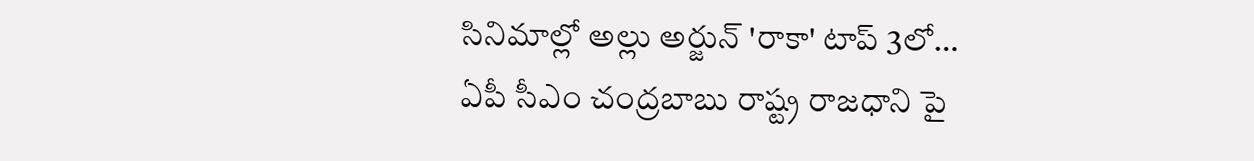సినిమాల్లో అల్లు అర్జున్ 'రాకా' టాప్ 3లో…
ఏపీ సీఎం చంద్రబాబు రాష్ట్ర రాజధాని పై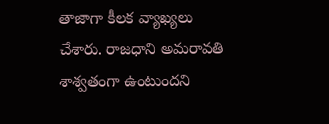తాజాగా కీలక వ్యాఖ్యలు చేశారు. రాజధాని అమరావతి శాశ్వతంగా ఉంటుందని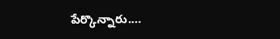పేర్కొన్నారు.…